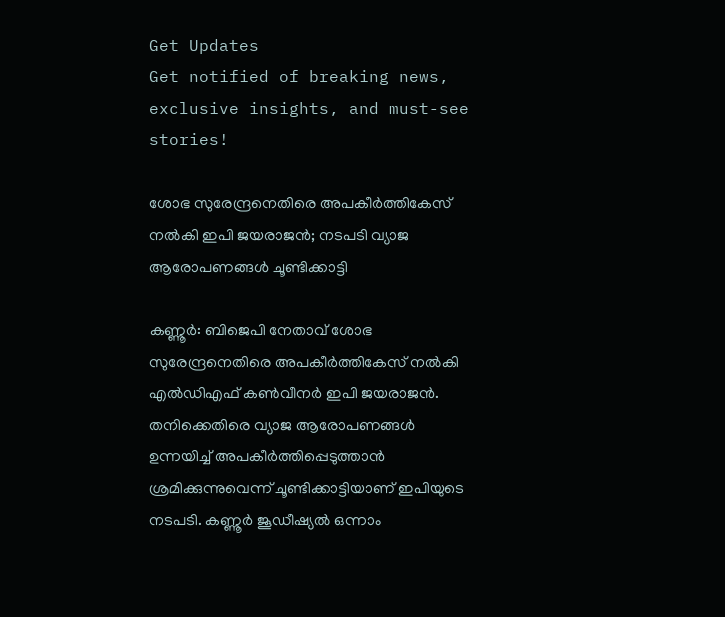Get Updates
Get notified of breaking news, exclusive insights, and must-see stories!

ശോഭ സുരേന്ദ്രനെതിരെ അപകീർത്തികേസ് നൽകി ഇപി ജയരാജൻ; നടപടി വ്യാജ ആരോപണങ്ങൾ ചൂണ്ടിക്കാട്ടി

കണ്ണൂർ: ബിജെപി നേതാവ് ശോഭ സുരേന്ദ്രനെതിരെ അപകീർത്തികേസ് നൽകി എൽഡിഎഫ് കൺവീനർ ഇപി ജയരാജൻ. തനിക്കെതിരെ വ്യാജ ആരോപണങ്ങൾ ഉന്നയിച്ച് അപകീർത്തിപ്പെടുത്താൻ ശ്രമിക്കുന്നുവെന്ന് ചൂണ്ടിക്കാട്ടിയാണ് ഇപിയുടെ നടപടി. കണ്ണൂർ ജൂഡീഷ്യൽ ഒന്നാം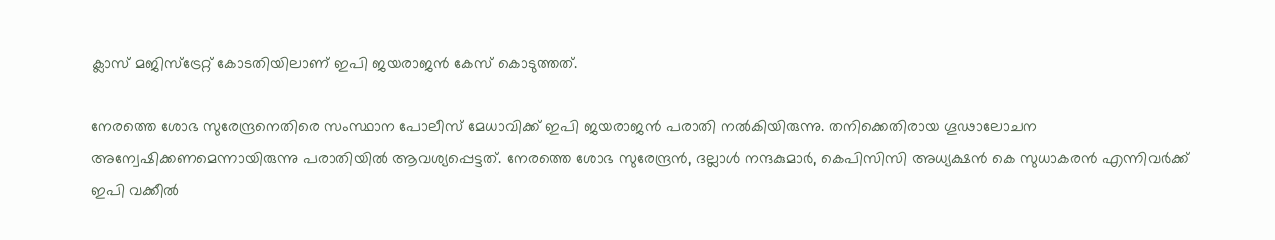ക്ലാസ് മജിസ്‌ട്രേറ്റ് കോടതിയിലാണ് ഇപി ജയരാജൻ കേസ് കൊടുത്തത്.

നേരത്തെ ശോഭ സുരേന്ദ്രനെതിരെ സംസ്ഥാന പോലീസ് മേധാവിക്ക് ഇപി ജയരാജൻ പരാതി നൽകിയിരുന്നു. തനിക്കെതിരായ ഗൂഢാലോചന അന്വേഷിക്കണമെന്നായിരുന്നു പരാതിയിൽ ആവശ്യപ്പെട്ടത്. നേരത്തെ ശോഭ സുരേന്ദ്രൻ, ദല്ലാൾ നന്ദകുമാർ, കെപിസിസി അധ്യക്ഷൻ കെ സുധാകരൻ എന്നിവർക്ക് ഇപി വക്കീൽ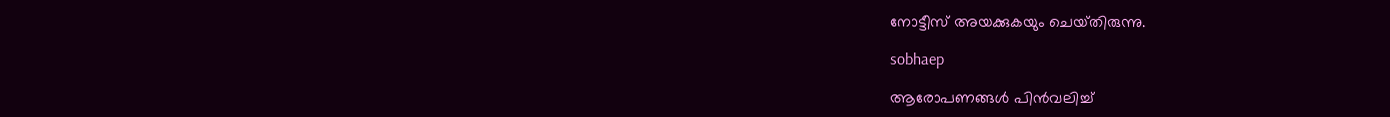നോട്ടീസ് അയക്കുകയും ചെയ്‌തിരുന്നു.

sobhaep

ആരോപണങ്ങൾ പിൻവലിച്ച്‌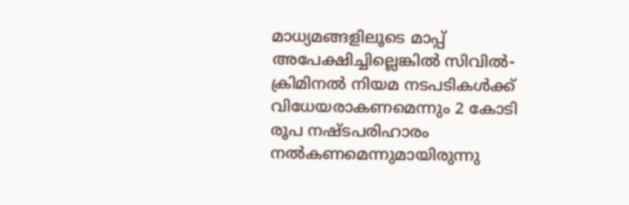മാധ്യമങ്ങളിലൂടെ മാപ്പ്‌ അപേക്ഷിച്ചില്ലെങ്കിൽ സിവിൽ-ക്രിമിനൽ നിയമ നടപടികൾക്ക്‌ വിധേയരാകണമെന്നും 2 കോടി രൂപ നഷ്‌ടപരിഹാരം നൽകണമെന്നുമായിരുന്നു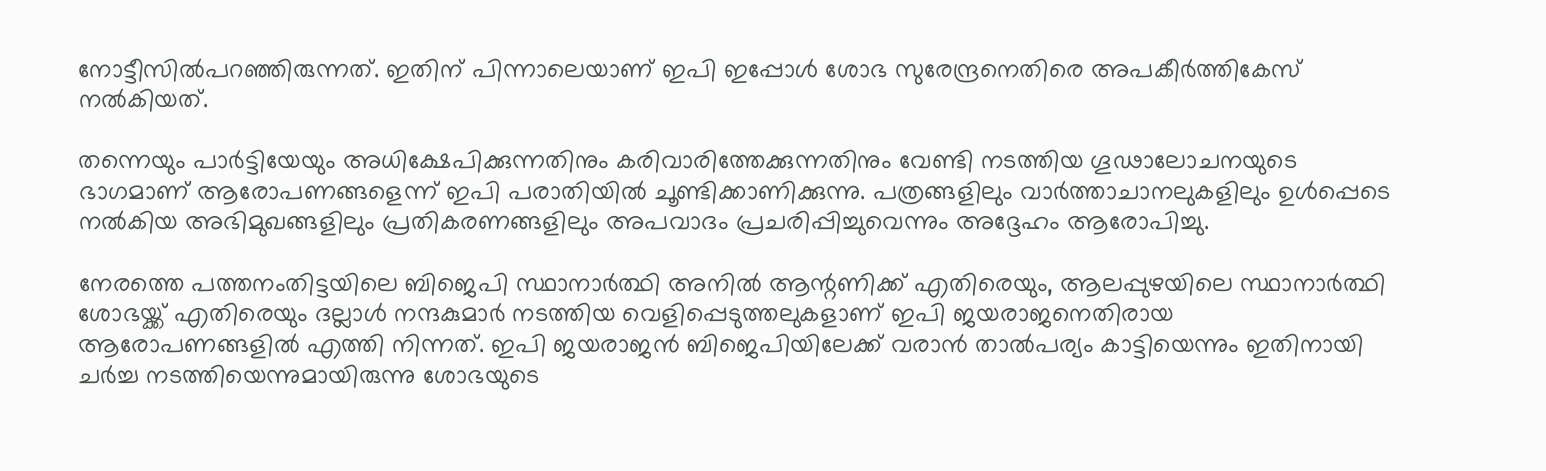നോട്ടീസിൽപറഞ്ഞിരുന്നത്. ഇതിന് പിന്നാലെയാണ് ഇപി ഇപ്പോൾ ശോഭ സുരേന്ദ്രനെതിരെ അപകീർത്തികേസ് നൽകിയത്.

തന്നെയും പാര്‍ട്ടിയേയും അധിക്ഷേപിക്കുന്നതിനും കരിവാരിത്തേക്കുന്നതിനും വേണ്ടി നടത്തിയ ഗൂഢാലോചനയുടെ ഭാഗമാണ് ആരോപണങ്ങളെന്ന് ഇപി പരാതിയിൽ ചൂണ്ടിക്കാണിക്കുന്നു. പത്രങ്ങളിലും വാര്‍ത്താചാനലുകളിലും ഉൾപ്പെടെ നല്‍കിയ അഭിമുഖങ്ങളിലും പ്രതികരണങ്ങളിലും അപവാദം പ്രചരിപ്പിച്ചുവെന്നും അദ്ദേഹം ആരോപിച്ചു.

നേരത്തെ പത്തനംതിട്ടയിലെ ബിജെപി സ്ഥാനാർത്ഥി അനിൽ ആന്റണിക്ക് എതിരെയും, ആലപ്പുഴയിലെ സ്ഥാനാർത്ഥി ശോഭയ്ക്ക് എതിരെയും ദല്ലാൾ നന്ദകുമാർ നടത്തിയ വെളിപ്പെടുത്തലുകളാണ് ഇപി ജയരാജനെതിരായ ആരോപണങ്ങളിൽ എത്തി നിന്നത്. ഇപി ജയരാജൻ ബിജെപിയിലേക്ക് വരാൻ താൽപര്യം കാട്ടിയെന്നും ഇതിനായി ചർച്ച നടത്തിയെന്നുമായിരുന്നു ശോഭയുടെ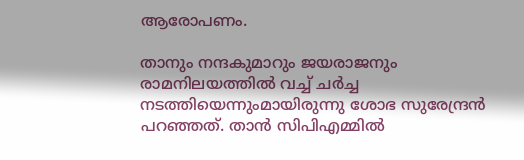ആരോപണം.

താനും നന്ദകുമാറും ജയരാജനും രാമനിലയത്തില്‍ വച്ച് ചര്‍ച്ച നടത്തിയെന്നുംമായിരുന്നു ശോഭ സുരേന്ദ്രൻ പറഞ്ഞത്. താന്‍ സിപിഎമ്മില്‍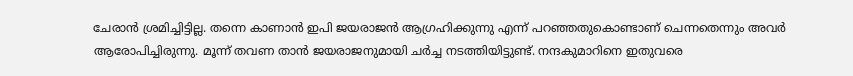ചേരാന്‍ ശ്രമിച്ചിട്ടില്ല. തന്നെ കാണാന്‍ ഇപി ജയരാജന്‍ ആഗ്രഹിക്കുന്നു എന്ന് പറഞ്ഞതുകൊണ്ടാണ് ചെന്നതെന്നും അവർ ആരോപിച്ചിരുന്നു. മൂന്ന് തവണ താന്‍ ജയരാജനുമായി ചര്‍ച്ച നടത്തിയിട്ടുണ്ട്. നന്ദകുമാറിനെ ഇതുവരെ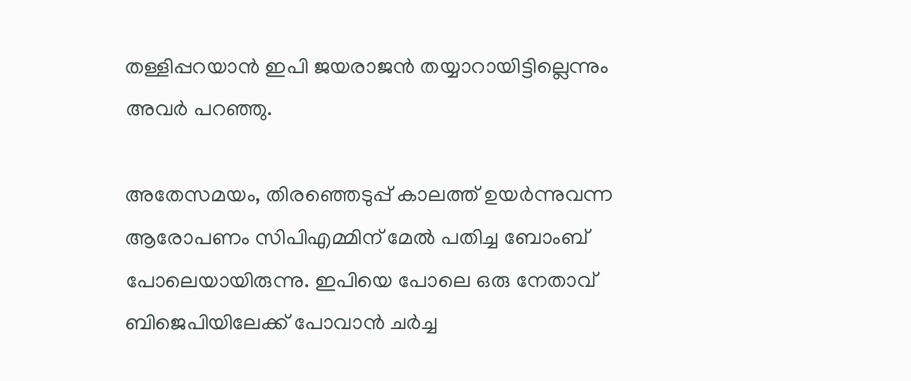തള്ളിപ്പറയാന്‍ ഇപി ജയരാജന്‍ തയ്യാറായിട്ടില്ലെന്നും അവർ പറഞ്ഞു.

അതേസമയം, തിരഞ്ഞെടുപ്പ് കാലത്ത് ഉയർന്നുവന്ന ആരോപണം സിപിഎമ്മിന് മേൽ പതിച്ച ബോംബ് പോലെയായിരുന്നു. ഇപിയെ പോലെ ഒരു നേതാവ് ബിജെപിയിലേക്ക് പോവാൻ ചർച്ച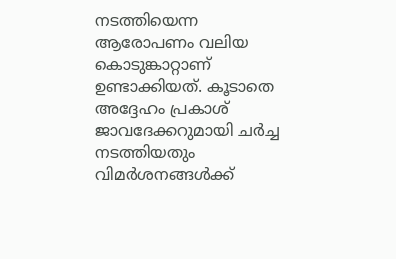നടത്തിയെന്ന ആരോപണം വലിയ കൊടുങ്കാറ്റാണ് ഉണ്ടാക്കിയത്. കൂടാതെ അദ്ദേഹം പ്രകാശ് ജാവദേക്കറുമായി ചർച്ച നടത്തിയതും വിമർശനങ്ങൾക്ക്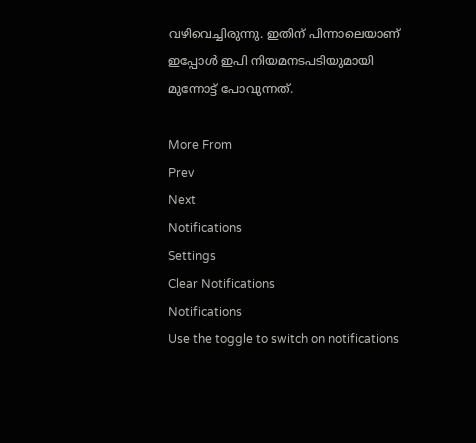വഴിവെച്ചിരുന്നു. ഇതിന് പിന്നാലെയാണ് ഇപ്പോൾ ഇപി നിയമനടപടിയുമായി മുന്നോട്ട് പോവുന്നത്.

More From
Prev
Next
Notifications
Settings
Clear Notifications
Notifications
Use the toggle to switch on notifications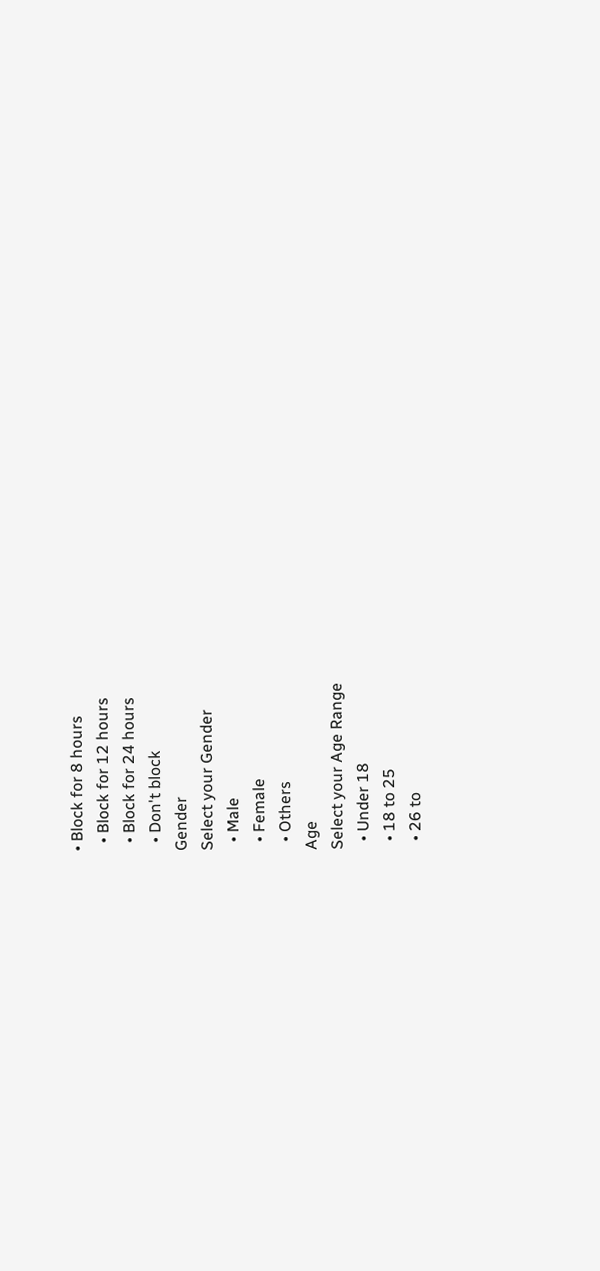• Block for 8 hours
  • Block for 12 hours
  • Block for 24 hours
  • Don't block
Gender
Select your Gender
  • Male
  • Female
  • Others
Age
Select your Age Range
  • Under 18
  • 18 to 25
  • 26 to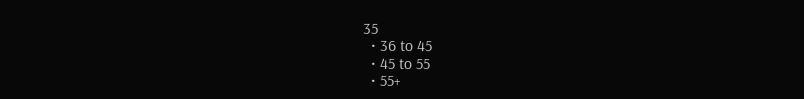35
  • 36 to 45
  • 45 to 55
  • 55+